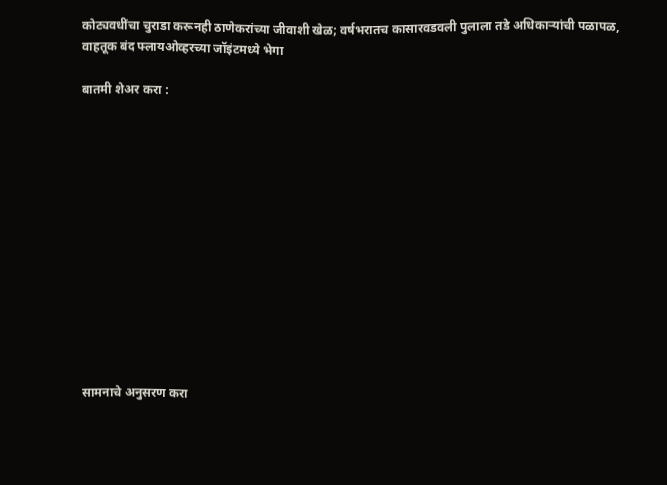कोट्यवधींचा चुराडा करूनही ठाणेकरांच्या जीवाशी खेळ; वर्षभरातच कासारवडवली पुलाला तडे अधिकाऱ्यांची पळापळ, वाहतूक बंद फ्लायओव्हरच्या जॉइंटमध्ये भेगा

बातमी शेअर करा :













सामनाचे अनुसरण करा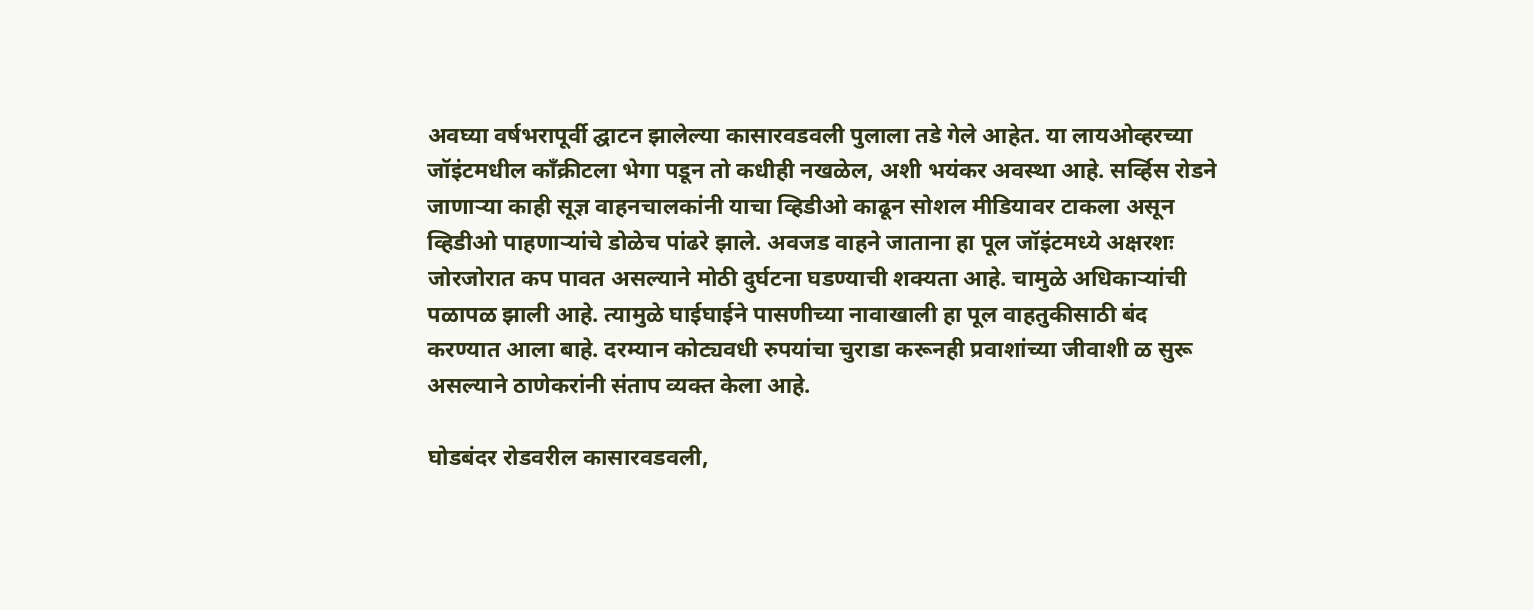अवघ्या वर्षभरापूर्वी द्घाटन झालेल्या कासारवडवली पुलाला तडे गेले आहेत. या लायओव्हरच्या जॉइंटमधील काँक्रीटला भेगा पडून तो कधीही नखळेल, अशी भयंकर अवस्था आहे. सर्व्हिस रोडने जाणाऱ्या काही सूज्ञ वाहनचालकांनी याचा व्हिडीओ काढून सोशल मीडियावर टाकला असून व्हिडीओ पाहणाऱ्यांचे डोळेच पांढरे झाले. अवजड वाहने जाताना हा पूल जॉइंटमध्ये अक्षरशः जोरजोरात कप पावत असल्याने मोठी दुर्घटना घडण्याची शक्यता आहे. चामुळे अधिकाऱ्यांची पळापळ झाली आहे. त्यामुळे घाईघाईने पासणीच्या नावाखाली हा पूल वाहतुकीसाठी बंद करण्यात आला बाहे. दरम्यान कोट्यवधी रुपयांचा चुराडा करूनही प्रवाशांच्या जीवाशी ळ सुरू असल्याने ठाणेकरांनी संताप व्यक्त केला आहे.

घोडबंदर रोडवरील कासारवडवली,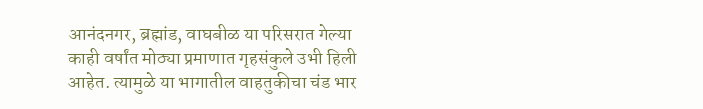आनंदनगर, ब्रह्मांड, वाघबीळ या परिसरात गेल्या काही वर्षांत मोठ्या प्रमाणात गृहसंकुले उभी हिली आहेत. त्यामुळे या भागातील वाहतुकीचा चंड भार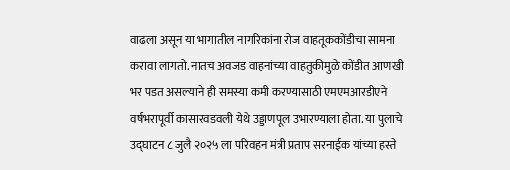वाढला असून या भागातील नागरिकांना रोज वाहतूककोंडीचा सामना करावा लागतो. नातच अवजड वाहनांच्या वाहतुकीमुळे कोंडीत आणखी भर पडत असल्याने ही समस्या कमी करण्यासाठी एमएमआरडीएने वर्षभरापूर्वी कासारवडवली येथे उड्डाणपूल उभारण्याला होता. या पुलाचे उ‌द्घाटन ८ जुलै २०२५ ला परिवहन मंत्री प्रताप सरनाईक यांच्या हस्ते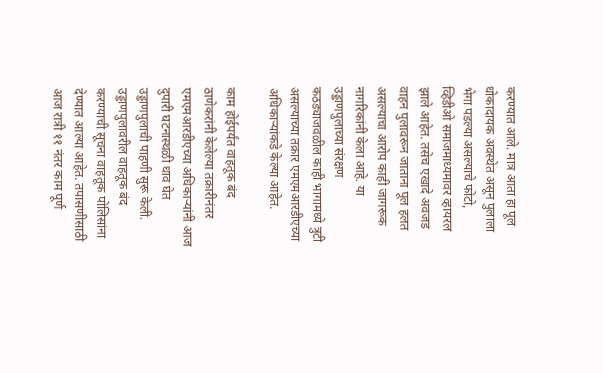करण्यात आले. मात्र आता हा पूल धोकादायक अवस्थेत असून पुलाला भेगा पडल्या असल्याचे फोटो, व्हिडीओ समाजमाध्यमावर व्हायरल झाले आहेत. तसेच एखादे अवजड वाहन पुलावरून जाताना पूल हलत असल्याचा आरोप काही जागरूक नागरिकांनी केला आहे. या उड्डाणपुलाच्या संरक्षण कठड्याजवळील काही भागामध्ये त्रुटी असल्याच्या तक्रार एमएमआरडीएच्या अधिकाऱ्यांकडे केल्या आहेत.

काम होईपर्यंत वाहतूक बंद
ठाणेकरांनी केलेल्या तक्रारीनंतर एमएमआरडीएच्या अधिकाऱ्यांनी आज दुपारी घटनास्थळी धाव घेत उड्डाणपुलाची पाहणी सुरू केली. उड्डाणपुलावरील वाहतूक बंद करण्याची सूचना वाहतूक पोलिसांना देण्यात आल्या आहेत. तपासणीसाठी आज रात्री ११ नंतर काम पूर्ण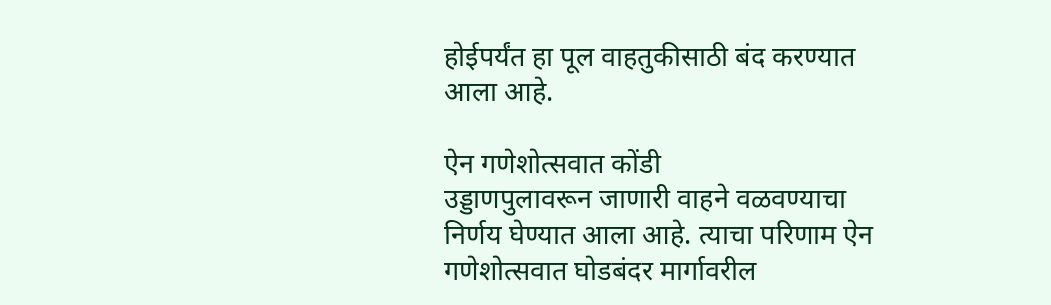होईपर्यंत हा पूल वाहतुकीसाठी बंद करण्यात आला आहे.

ऐन गणेशोत्सवात कोंडी
उड्डाणपुलावरून जाणारी वाहने वळवण्याचा निर्णय घेण्यात आला आहे. त्याचा परिणाम ऐन गणेशोत्सवात घोडबंदर मार्गावरील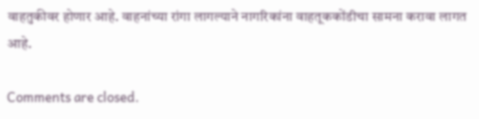वाहतुकीवर होणार आहे. वाहनांच्या रांगा लागल्याने नागरिकांना वाहतूककोंडीचा सामना करावा लागत आहे.

Comments are closed.